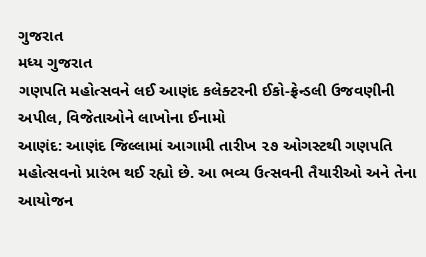ગુજરાત
મધ્ય ગુજરાત
ગણપતિ મહોત્સવને લઈ આણંદ કલેક્ટરની ઈકો-ફ્રેન્ડલી ઉજવણીની અપીલ, વિજેતાઓને લાખોના ઈનામો
આણંદ: આણંદ જિલ્લામાં આગામી તારીખ ૨૭ ઓગસ્ટથી ગણપતિ મહોત્સવનો પ્રારંભ થઈ રહ્યો છે. આ ભવ્ય ઉત્સવની તૈયારીઓ અને તેના આયોજન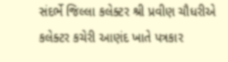સંદર્ભે જિલ્લા કલેક્ટર શ્રી પ્રવીણ ચૌધરીએ કલેક્ટર કચેરી આણંદ ખાતે પત્રકાર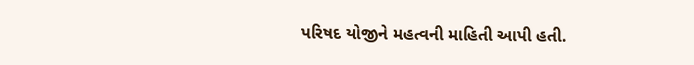પરિષદ યોજીને મહત્વની માહિતી આપી હતી.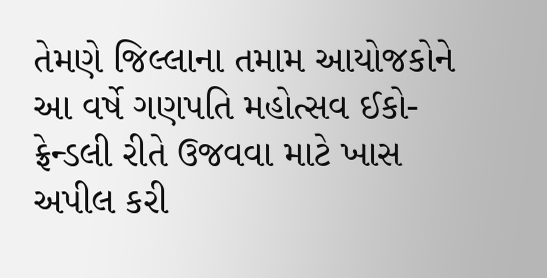તેમણે જિલ્લાના તમામ આયોજકોને આ વર્ષે ગણપતિ મહોત્સવ ઈકો-ફ્રેન્ડલી રીતે ઉજવવા માટે ખાસ અપીલ કરી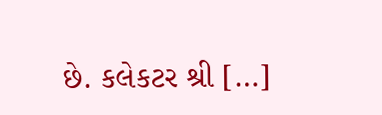છે. કલેકટર શ્રી […]